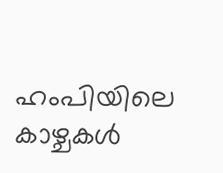ഹംപിയിലെ കാഴ്ചകൾ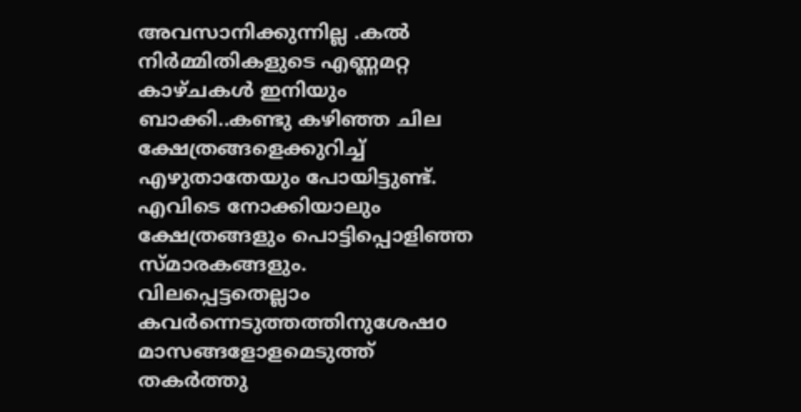അവസാനിക്കുന്നില്ല .കൽ നിർമ്മിതികളുടെ എണ്ണമറ്റ കാഴ്ചകൾ ഇനിയും ബാക്കി..കണ്ടു കഴിഞ്ഞ ചില ക്ഷേത്രങ്ങളെക്കുറിച്ച് എഴുതാതേയും പോയിട്ടുണ്ട്. എവിടെ നോക്കിയാലും ക്ഷേത്രങ്ങളും പൊട്ടിപ്പൊളിഞ്ഞ സ്മാരകങ്ങളും. വിലപ്പെട്ടതെല്ലാം കവർന്നെടുത്തത്തിനുശേഷo മാസങ്ങളോളമെടുത്ത് തകർത്തു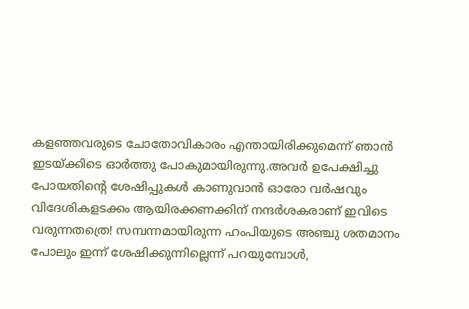കളഞ്ഞവരുടെ ചോതോവികാരം എന്തായിരിക്കുമെന്ന് ഞാൻ ഇടയ്ക്കിടെ ഓർത്തു പോകുമായിരുന്നു.അവർ ഉപേക്ഷിച്ചു പോയതിൻ്റെ ശേഷിപ്പുകൾ കാണുവാൻ ഓരോ വർഷവും വിദേശികളടക്കം ആയിരക്കണക്കിന് നന്ദർശകരാണ് ഇവിടെ വരുന്നതത്രെ! സമ്പന്നമായിരുന്ന ഹംപിയുടെ അഞ്ചു ശതമാനം പോലും ഇന്ന് ശേഷിക്കുന്നില്ലെന്ന് പറയുമ്പോൾ,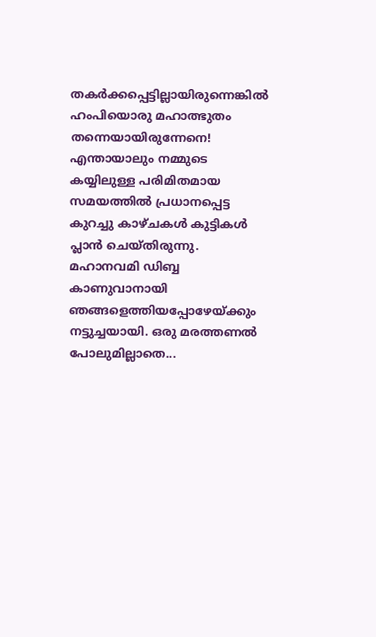തകർക്കപ്പെട്ടില്ലായിരുന്നെങ്കിൽ ഹംപിയൊരു മഹാത്ഭുതം തന്നെയായിരുന്നേനെ! എന്തായാലും നമ്മുടെ കയ്യിലുള്ള പരിമിതമായ സമയത്തിൽ പ്രധാനപ്പെട്ട കുറച്ചു കാഴ്ചകൾ കുട്ടികൾ പ്ലാൻ ചെയ്തിരുന്നു.
മഹാനവമി ഡിബ്ബ കാണുവാനായി ഞങ്ങളെത്തിയപ്പോഴേയ്ക്കും നട്ടുച്ചയായി. ഒരു മരത്തണൽ പോലുമില്ലാതെ...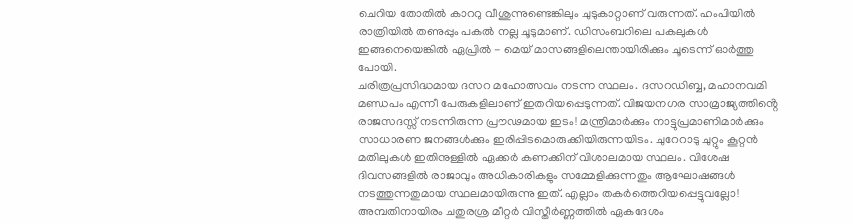ചെറിയ തോതിൽ കാററു വീശുന്നുണ്ടെങ്കിലും ചുടുകാറ്റാണ് വരുന്നത്. ഹംപിയിൽ രാത്രിയിൽ തണുപ്പും പകൽ നല്ല ചൂടുമാണ്. ഡിസംബറിലെ പകലുകൾ ഇങ്ങനെയെങ്കിൽ ഏപ്രിൽ - മെയ് മാസങ്ങളിലെന്തായിരിക്കും ചൂടെന്ന് ഓർത്തു പോയി.
ചരിത്രപ്രസിദ്ധമായ ദസറ മഹോത്സവം നടന്ന സ്ഥലം. ദസറഡിബ്ബ, മഹാനവമി മണ്ഡപം എന്നീ പേരുകളിലാണ് ഇതറിയപ്പെടുന്നത്. വിജയനഗര സാമ്രാജ്യത്തിൻ്റെ രാജസദസ്സ് നടന്നിരുന്ന പ്രൗഢമായ ഇടം! മന്ത്രിമാർക്കും നാട്ടുപ്രമാണിമാർക്കും സാധാരണ ജനങ്ങൾക്കും ഇരിപ്പിടമൊരുക്കിയിരുന്നയിടം. ചുറേറാടു ചുറ്റും കൂറ്റൻ മതിലുകൾ ഇതിനുള്ളിൽ ഏക്കർ കണക്കിന് വിശാലമായ സ്ഥലം. വിശേഷ ദിവസങ്ങളിൽ രാജാവും അധികാരികളും സമ്മേളിക്കുന്നതും ആഘോഷങ്ങൾ നടത്തുന്നതുമായ സ്ഥലമായിരുന്നു ഇത്. എല്ലാം തകർത്തെറിയപ്പെട്ടുവല്ലോ! അമ്പതിനായിരം ചതുരശ്ര മീറ്റർ വിസ്തീർണ്ണത്തിൽ ഏകദേശം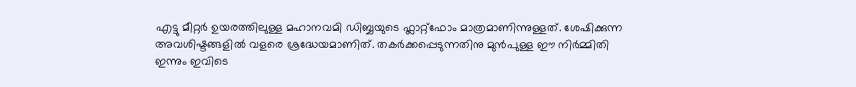എട്ടു മീറ്റർ ഉയരത്തിലുള്ള മഹാനവമി ഡിബ്ബയുടെ ഫ്ലാറ്റ്ഫോം മാത്രമാണിന്നുള്ളത്. ശേഷിക്കുന്ന അവശിഷ്ടങ്ങളിൽ വളരെ ശ്രദ്ധേയമാണിത്. തകർക്കപ്പെടുന്നതിനു മുൻപുള്ള ഈ നിർമ്മിതി ഇന്നും ഇവിടെ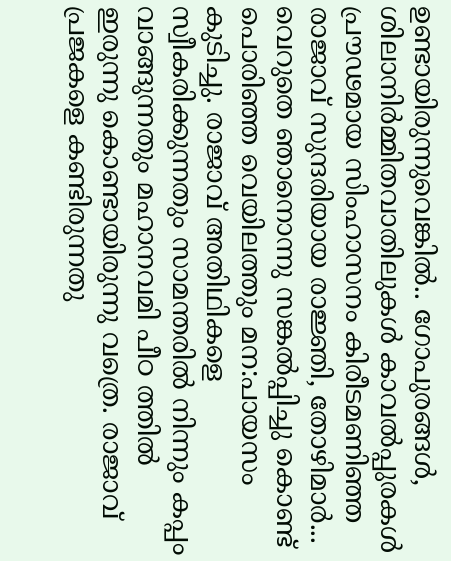ഉണ്ടായിരുന്നുവെങ്കിൽ.. ഗോപുരങ്ങൾ, ശിലാനിർമ്മിതവാതിലുകൾ കാവൽപ്പുരകൾ പ്രൗഢമായ സിംഹാസനം കിരീടമണിഞ്ഞ രാജാവ് സുന്ദരിയായ രാജ്ഞി, തോഴിമാർ... വെറുതെ ഞാനൊന്നു സങ്കൽപ്പിച്ചു കൊണ്ട് പൊരിഞ്ഞ വെയിലത്തും മന:പായസം കുടിച്ചു. രാജാവ് അതിഥികളെ സ്വീകരിക്കുന്നതും സാമന്തരിൽ നിന്നും കപ്പം വാങ്ങുന്നതും മഹാനവമി പീഠ ത്തിൽ ഇരുന്നു കൊണ്ടായിരുന്നു വത്രെ. രാജാവ് പ്രജകളെ കണ്ടിരുന്നതു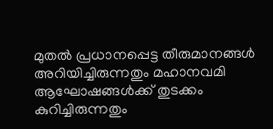മുതൽ പ്രധാനപ്പെട്ട തീരുമാനങ്ങൾ അറിയിച്ചിരുന്നതും മഹാനവമി ആഘോഷങ്ങൾക്ക് തുടക്കം കുറിച്ചിരുന്നതും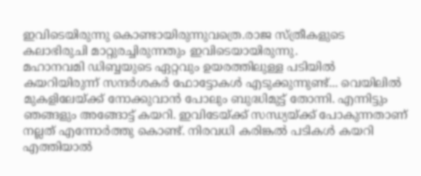ഇവിടെയിരുന്നു കൊണ്ടായിരുന്നുവത്രെ.രാജ സ്ത്രീകളുടെ കലാഭിരുചി മാറ്റുരച്ചിരുന്നതും ഇവിടെയായിരുന്നു.
മഹാനവമി ഡിബ്ബയുടെ ഏറ്റവും ഉയരത്തിലുള്ള പടിയിൽ കയറിയിരുന്ന് സന്ദർശകർ ഫോട്ടോകൾ എടുക്കുന്നുണ്ട്... വെയിലിൽ മുകളിലേയ്ക്ക് നോക്കുവാൻ പോലും ബുദ്ധിമുട്ട് തോന്നി. എന്നിട്ടും ഞങ്ങളും അങ്ങോട്ട് കയറി. ഇവിടേയ്ക്ക് സന്ധ്യയ്ക്ക് പോകുന്നതാണ് നല്ലത് എന്നോർത്തു കൊണ്ട്. നിരവധി കരിങ്കൽ പടികൾ കയറി എത്തിയാൽ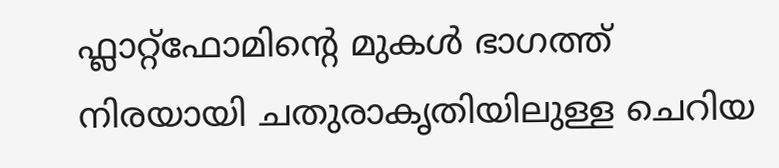ഫ്ലാറ്റ്ഫോമിൻ്റെ മുകൾ ഭാഗത്ത് നിരയായി ചതുരാകൃതിയിലുള്ള ചെറിയ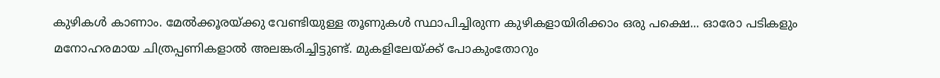കുഴികൾ കാണാം. മേൽക്കൂരയ്ക്കു വേണ്ടിയുള്ള തൂണുകൾ സ്ഥാപിച്ചിരുന്ന കുഴികളായിരിക്കാം ഒരു പക്ഷെ... ഓരോ പടികളും മനോഹരമായ ചിത്രപ്പണികളാൽ അലങ്കരിച്ചിട്ടുണ്ട്. മുകളിലേയ്ക്ക് പോകുംതോറും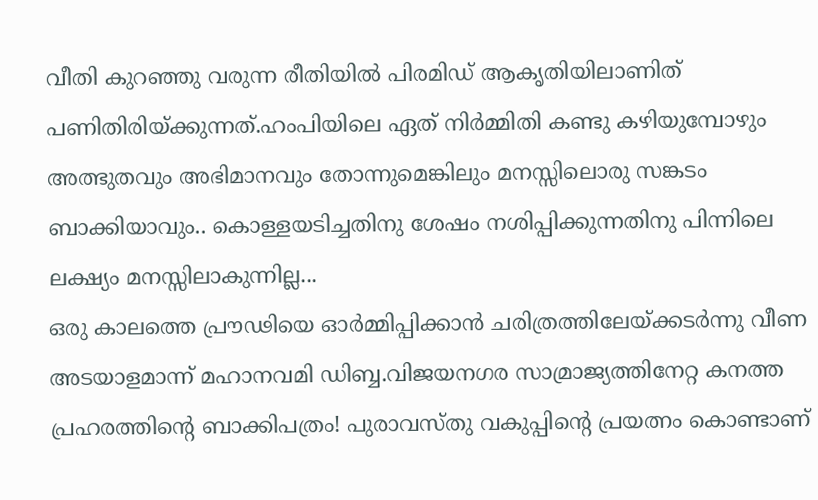വീതി കുറഞ്ഞു വരുന്ന രീതിയിൽ പിരമിഡ് ആകൃതിയിലാണിത് പണിതിരിയ്ക്കുന്നത്.ഹംപിയിലെ ഏത് നിർമ്മിതി കണ്ടു കഴിയുമ്പോഴും അത്ഭുതവും അഭിമാനവും തോന്നുമെങ്കിലും മനസ്സിലൊരു സങ്കടം ബാക്കിയാവും.. കൊള്ളയടിച്ചതിനു ശേഷം നശിപ്പിക്കുന്നതിനു പിന്നിലെ ലക്ഷ്യം മനസ്സിലാകുന്നില്ല...
ഒരു കാലത്തെ പ്രൗഢിയെ ഓർമ്മിപ്പിക്കാൻ ചരിത്രത്തിലേയ്ക്കടർന്നു വീണ അടയാളമാന്ന് മഹാനവമി ഡിബ്ബ.വിജയനഗര സാമ്രാജ്യത്തിനേറ്റ കനത്ത പ്രഹരത്തിൻ്റെ ബാക്കിപത്രം! പുരാവസ്തു വകുപ്പിൻ്റെ പ്രയത്നം കൊണ്ടാണ്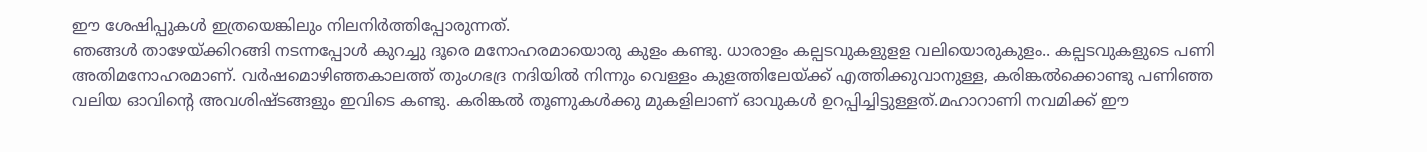ഈ ശേഷിപ്പുകൾ ഇത്രയെങ്കിലും നിലനിർത്തിപ്പോരുന്നത്.
ഞങ്ങൾ താഴേയ്ക്കിറങ്ങി നടന്നപ്പോൾ കുറച്ചു ദൂരെ മനോഹരമായൊരു കുളം കണ്ടു. ധാരാളം കല്പടവുകളുളള വലിയൊരുകുളം.. കല്പടവുകളുടെ പണി അതിമനോഹരമാണ്. വർഷമൊഴിഞ്ഞകാലത്ത് തുംഗഭദ്ര നദിയിൽ നിന്നും വെള്ളം കുളത്തിലേയ്ക്ക് എത്തിക്കുവാനുള്ള, കരിങ്കൽക്കൊണ്ടു പണിഞ്ഞ വലിയ ഓവിൻ്റെ അവശിഷ്ടങ്ങളും ഇവിടെ കണ്ടു. കരിങ്കൽ തൂണുകൾക്കു മുകളിലാണ് ഓവുകൾ ഉറപ്പിച്ചിട്ടുള്ളത്.മഹാറാണി നവമിക്ക് ഈ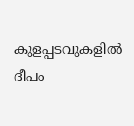കുളപ്പടവുകളിൽ ദീപം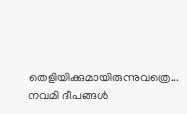തെളിയിക്കുമായിരുന്നുവത്രെ... നവമി ദീപങ്ങൾ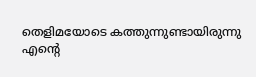തെളിമയോടെ കത്തുന്നുണ്ടായിരുന്നു എൻ്റെ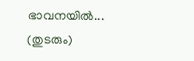ഭാവനയിൽ...
(തുടരും)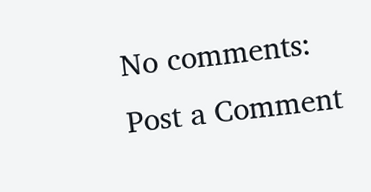No comments:
Post a Comment